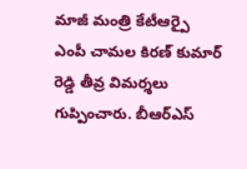మాజీ మంత్రి కేటీఆర్పై ఎంపీ చామల కిరణ్ కుమార్ రెడ్డి తీవ్ర విమర్శలు గుప్పించారు. బీఆర్ఎస్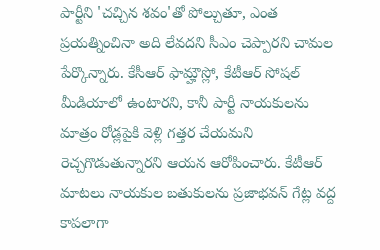పార్టీని 'చచ్చిన శవం'తో పోల్చుతూ, ఎంత ప్రయత్నించినా అది లేవదని సీఎం చెప్పారని చామల పేర్కొన్నారు. కేసీఆర్ ఫామ్హౌస్లో, కేటీఆర్ సోషల్ మీడియాలో ఉంటారని, కానీ పార్టీ నాయకులను మాత్రం రోడ్లపైకి వెళ్లి గత్తర చేయమని రెచ్చగొడుతున్నారని ఆయన ఆరోపించారు. కేటీఆర్ మాటలు నాయకుల బతుకులను ప్రజాభవన్ గేట్ల వద్ద కాపలాగా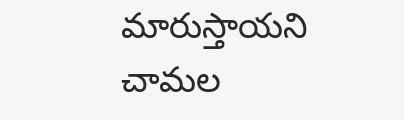మారుస్తాయని చామల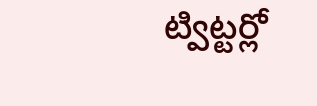ట్విట్టర్లో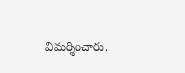విమర్శించారు.